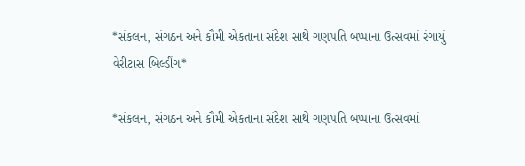*સંકલન, સંગઠન અને કૌમી એકતાના સંદેશ સાથે ગણપતિ બપ્પાના ઉત્સવમાં રંગાયું વેરીટાસ બિલ્ડીંગ*

*સંકલન, સંગઠન અને કૌમી એકતાના સંદેશ સાથે ગણપતિ બપ્પાના ઉત્સવમાં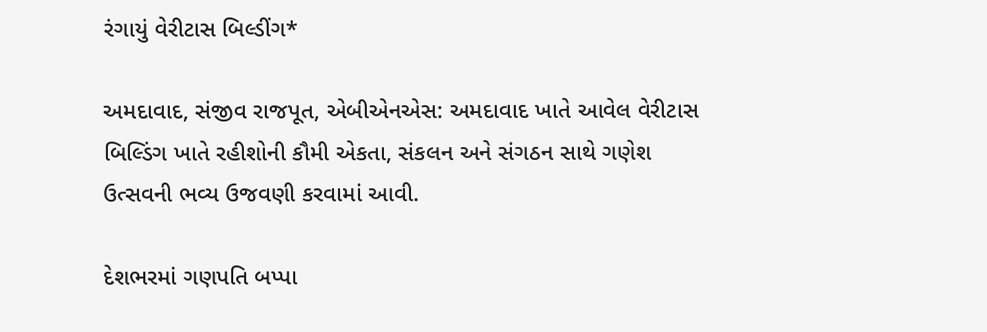રંગાયું વેરીટાસ બિલ્ડીંગ*

અમદાવાદ, સંજીવ રાજપૂત, એબીએનએસ: અમદાવાદ ખાતે આવેલ વેરીટાસ બિલ્ડિંગ ખાતે રહીશોની કૌમી એકતા, સંકલન અને સંગઠન સાથે ગણેશ ઉત્સવની ભવ્ય ઉજવણી કરવામાં આવી.

દેશભરમાં ગણપતિ બપ્પા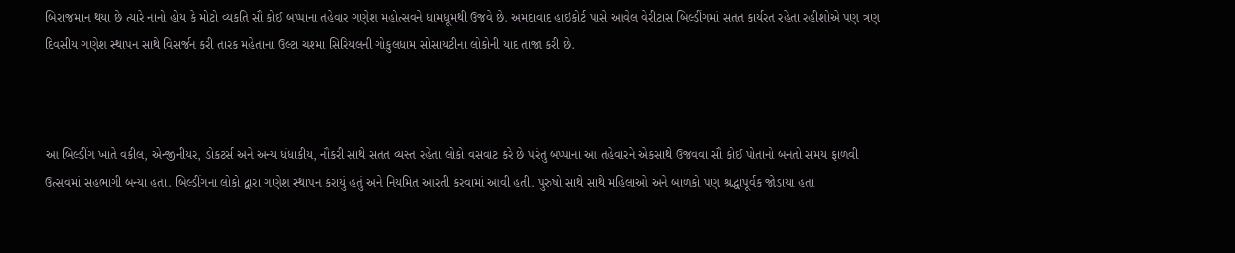બિરાજમાન થયા છે ત્યારે નાનો હોય કે મોટો વ્યકતિ સૌ કોઈ બપ્પાના તહેવાર ગણેશ મહોત્સવને ધામધૂમથી ઉજવે છે. અમદાવાદ હાઇકોર્ટ પાસે આવેલ વેરીટાસ બિલ્ડીંગમાં સતત કાર્યરત રહેતા રહીશોએ પણ ત્રણ દિવસીય ગણેશ સ્થાપન સાથે વિસર્જન કરી તારક મહેતાના ઉલ્ટા ચશ્મા સિરિયલની ગોકુલધામ સોસાયટીના લોકોની યાદ તાજા કરી છે.



આ બિલ્ડીંગ ખાતે વકીલ, એન્જીનીયર, ડોકટર્સ અને અન્ય ધંધાકીય, નૌકરી સાથે સતત વ્યસ્ત રહેતા લોકો વસવાટ કરે છે પરંતુ બપ્પાના આ તહેવારને એકસાથે ઉજવવા સૌ કોઈ પોતાનો બનતો સમય ફાળવી ઉત્સવમાં સહભાગી બન્યા હતા. બિલ્ડીંગના લોકો દ્વારા ગણેશ સ્થાપન કરાયું હતું અને નિયમિત આરતી કરવામાં આવી હતી. પુરુષો સાથે સાથે મહિલાઓ અને બાળકો પણ શ્રદ્ધાપૂર્વક જોડાયા હતા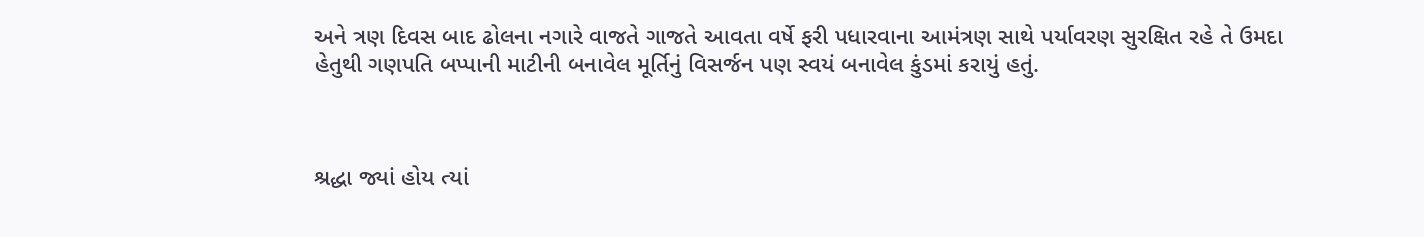અને ત્રણ દિવસ બાદ ઢોલના નગારે વાજતે ગાજતે આવતા વર્ષે ફરી પધારવાના આમંત્રણ સાથે પર્યાવરણ સુરક્ષિત રહે તે ઉમદા હેતુથી ગણપતિ બપ્પાની માટીની બનાવેલ મૂર્તિનું વિસર્જન પણ સ્વયં બનાવેલ કુંડમાં કરાયું હતું.



શ્રદ્ધા જ્યાં હોય ત્યાં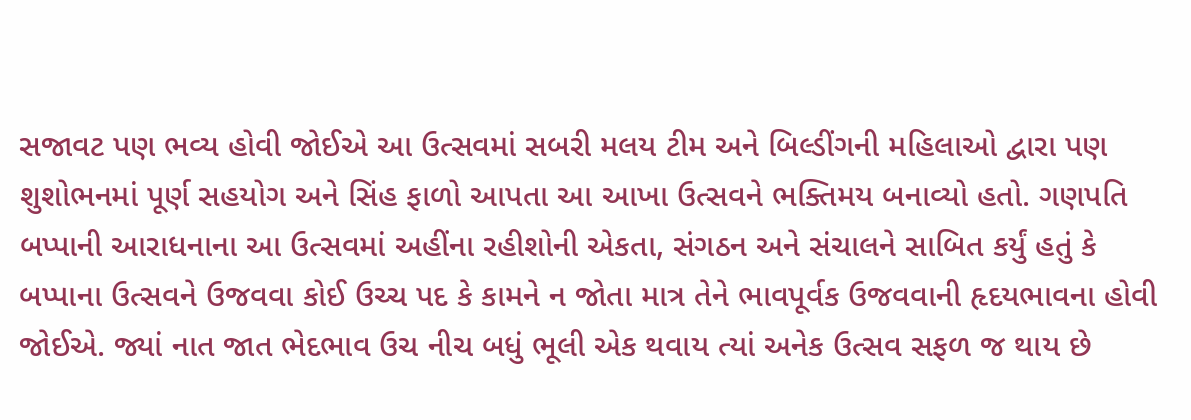સજાવટ પણ ભવ્ય હોવી જોઈએ આ ઉત્સવમાં સબરી મલય ટીમ અને બિલ્ડીંગની મહિલાઓ દ્વારા પણ શુશોભનમાં પૂર્ણ સહયોગ અને સિંહ ફાળો આપતા આ આખા ઉત્સવને ભક્તિમય બનાવ્યો હતો. ગણપતિ બપ્પાની આરાધનાના આ ઉત્સવમાં અહીંના રહીશોની એકતા, સંગઠન અને સંચાલને સાબિત કર્યું હતું કે બપ્પાના ઉત્સવને ઉજવવા કોઈ ઉચ્ચ પદ કે કામને ન જોતા માત્ર તેને ભાવપૂર્વક ઉજવવાની હૃદયભાવના હોવી જોઈએ. જ્યાં નાત જાત ભેદભાવ ઉચ નીચ બધું ભૂલી એક થવાય ત્યાં અનેક ઉત્સવ સફળ જ થાય છે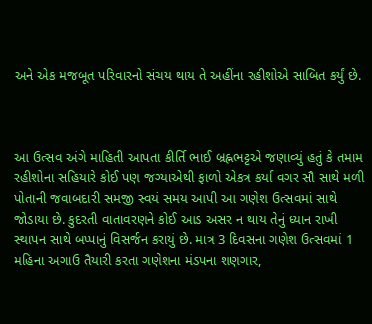અને એક મજબૂત પરિવારનો સંચય થાય તે અહીંના રહીશોએ સાબિત કર્યું છે.



આ ઉત્સવ અંગે માહિતી આપતા કીર્તિ ભાઈ બ્રહ્નભટ્ટએ જણાવ્યું હતું કે તમામ રહીશોના સહિયારે કોઈ પણ જગ્યાએથી ફાળો એકત્ર કર્યા વગર સૌ સાથે મળી પોતાની જવાબદારી સમજી સ્વયં સમય આપી આ ગણેશ ઉત્સવમાં સાથે જોડાયા છે. કુદરતી વાતાવરણને કોઈ આડ અસર ન થાય તેનું ધ્યાન રાખી સ્થાપન સાથે બપ્પાનું વિસર્જન કરાયું છે. માત્ર 3 દિવસના ગણેશ ઉત્સવમાં 1 મહિના અગાઉ તૈયારી કરતા ગણેશના મંડપના શણગાર,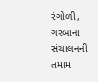રંગોળી, ગરબાના સંચાલનની તમામ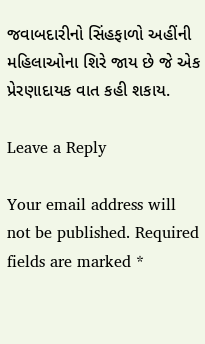જવાબદારીનો સિંહફાળો અહીંની મહિલાઓના શિરે જાય છે જે એક પ્રેરણાદાયક વાત કહી શકાય.

Leave a Reply

Your email address will not be published. Required fields are marked *